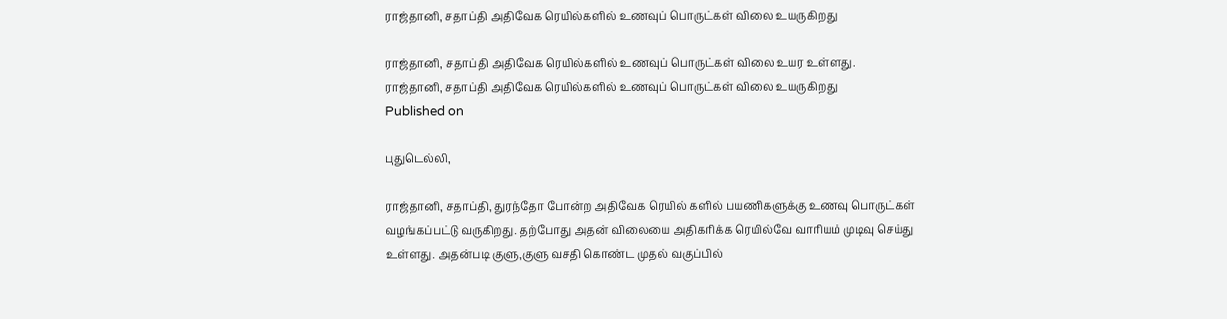ராஜ்தானி, சதாப்தி அதிவேக ரெயில்களில் உணவுப் பொருட்கள் விலை உயருகிறது

ராஜ்தானி, சதாப்தி அதிவேக ரெயில்களில் உணவுப் பொருட்கள் விலை உயர உள்ளது.
ராஜ்தானி, சதாப்தி அதிவேக ரெயில்களில் உணவுப் பொருட்கள் விலை உயருகிறது
Published on

புதுடெல்லி,

ராஜ்தானி, சதாப்தி, துரந்தோ போன்ற அதிவேக ரெயில் களில் பயணிகளுக்கு உணவு பொருட்கள் வழங்கப்பட்டு வருகிறது. தற்போது அதன் விலையை அதிகரிக்க ரெயில்வே வாரியம் முடிவு செய்து உள்ளது. அதன்படி குளு,குளு வசதி கொண்ட முதல் வகுப்பில்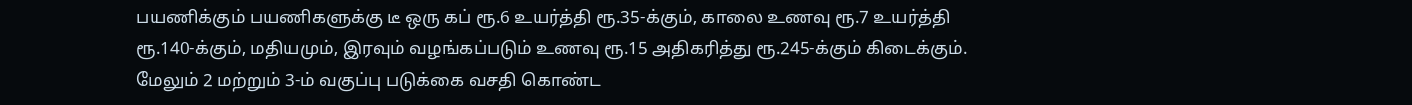பயணிக்கும் பயணிகளுக்கு டீ ஒரு கப் ரூ.6 உயர்த்தி ரூ.35-க்கும், காலை உணவு ரூ.7 உயர்த்தி ரூ.140-க்கும், மதியமும், இரவும் வழங்கப்படும் உணவு ரூ.15 அதிகரித்து ரூ.245-க்கும் கிடைக்கும். மேலும் 2 மற்றும் 3-ம் வகுப்பு படுக்கை வசதி கொண்ட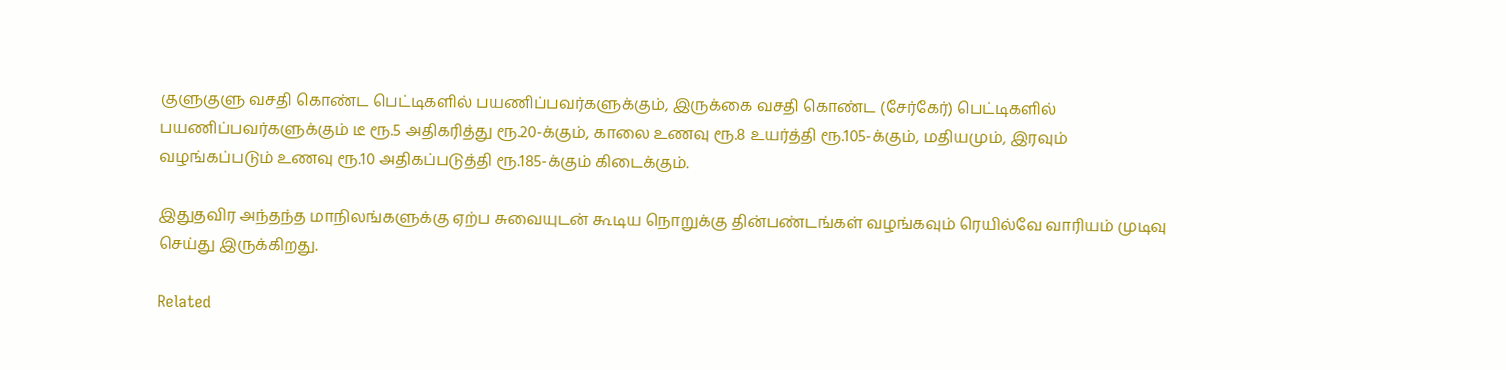குளுகுளு வசதி கொண்ட பெட்டிகளில் பயணிப்பவர்களுக்கும், இருக்கை வசதி கொண்ட (சேர்கேர்) பெட்டிகளில் பயணிப்பவர்களுக்கும் டீ ரூ.5 அதிகரித்து ரூ.20-க்கும், காலை உணவு ரூ.8 உயர்த்தி ரூ.105-க்கும், மதியமும், இரவும் வழங்கப்படும் உணவு ரூ.10 அதிகப்படுத்தி ரூ.185-க்கும் கிடைக்கும்.

இதுதவிர அந்தந்த மாநிலங்களுக்கு ஏற்ப சுவையுடன் கூடிய நொறுக்கு தின்பண்டங்கள் வழங்கவும் ரெயில்வே வாரியம் முடிவு செய்து இருக்கிறது.

Related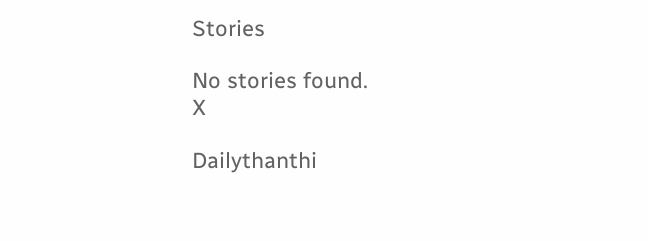Stories

No stories found.
X

Dailythanthi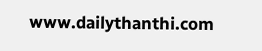www.dailythanthi.com